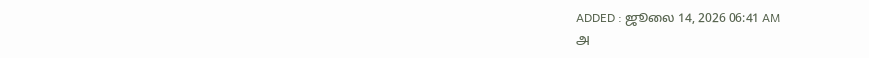ADDED : ஜூலை 14, 2026 06:41 AM
அ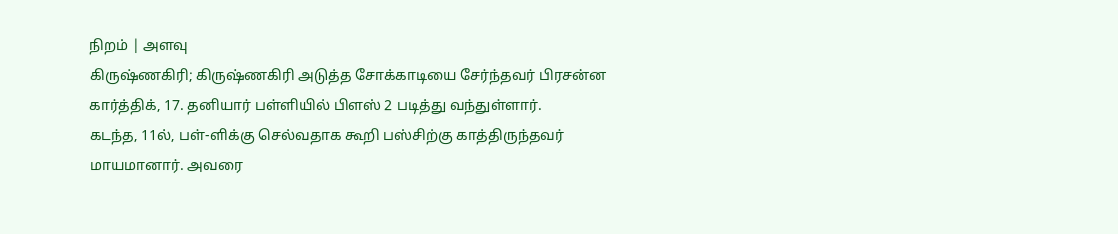நிறம் | அளவு
கிருஷ்ணகிரி; கிருஷ்ணகிரி அடுத்த சோக்காடியை சேர்ந்தவர் பிரசன்ன கார்த்திக், 17. தனியார் பள்ளியில் பிளஸ் 2 படித்து வந்துள்ளார்.
கடந்த, 11ல், பள்-ளிக்கு செல்வதாக கூறி பஸ்சிற்கு காத்திருந்தவர் மாயமானார். அவரை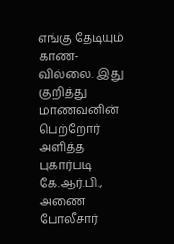எங்கு தேடியும் காண-வில்லை. இது குறித்து மாணவனின் பெற்றோர் அளித்த புகார்படி கே.ஆர்.பி., அணை போலீசார்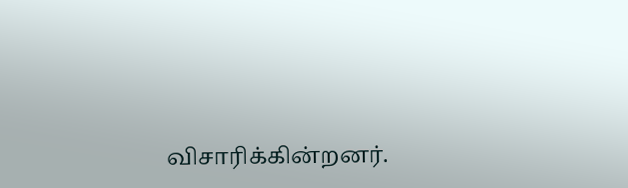விசாரிக்கின்றனர்.